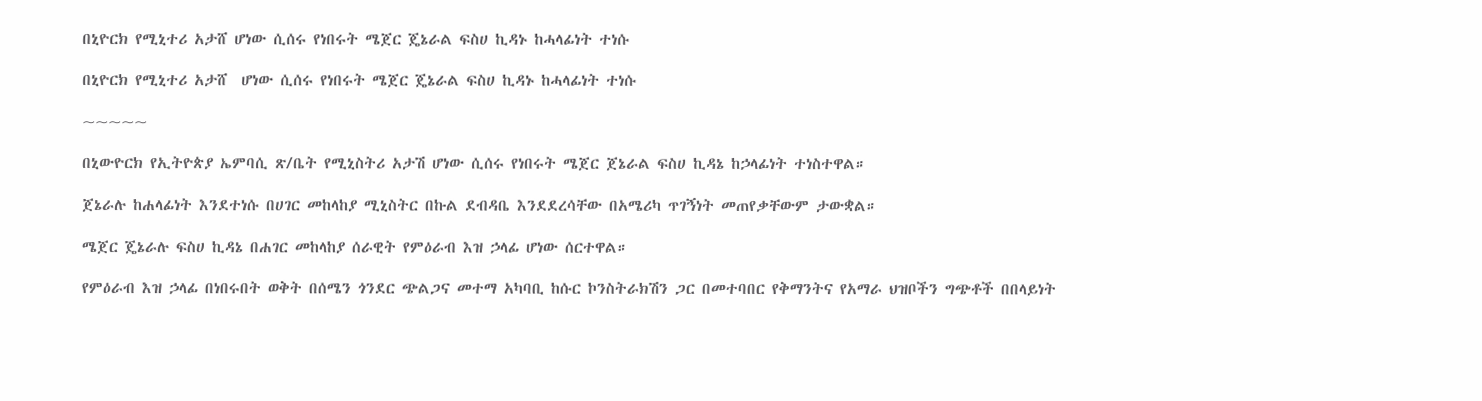በኒዮርክ የሚኒተሪ አታሸ ሆነው ሲሰሩ የነበሩት ሜጀር ጄኔራል ፍስሀ ኪዳኑ ከሓላፊነት ተነሱ

በኒዮርክ የሚኒተሪ አታሸ  ሆነው ሲሰሩ የነበሩት ሜጀር ጄኔራል ፍስሀ ኪዳኑ ከሓላፊነት ተነሱ

~~~~~

በኒውዮርክ የኢትዮጵያ ኤምባሲ ጽ/ቤት የሚኒስትሪ አታሽ ሆነው ሲሰሩ የነበሩት ሜጀር ጀኔራል ፍስሀ ኪዳኔ ከኃላፊነት ተነስተዋል።

ጀኔራሉ ከሐላፊነት እንደተነሱ በሀገር መከላከያ ሚኒስትር በኩል ደብዳቤ እንደደረሳቸው በአሜሪካ ጥገኝነት መጠየቃቸውም ታውቋል።

ሜጀር ጄኔራሉ ፍስሀ ኪዳኔ በሐገር መከላከያ ሰራዊት የምዕራብ እዝ ኃላፊ ሆነው ሰርተዋል።

የምዕራብ እዝ ኃላፊ በነበሩበት ወቅት በሰሜን ጎንደር ጭልጋና መተማ አካባቢ ከሱር ኮንስትራክሽን ጋር በመተባበር የቅማንትና የአማራ ህዝቦችን ግጭቶች በበላይነት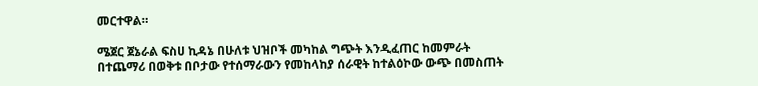መርተዋል።

ሜጀር ጀኔራል ፍስሀ ኪዳኔ በሁለቱ ህዝቦች መካከል ግጭት እንዲፈጠር ከመምራት በተጨማሪ በወቅቱ በቦታው የተሰማራውን የመከላከያ ሰራዊት ከተልዕኮው ውጭ በመስጠት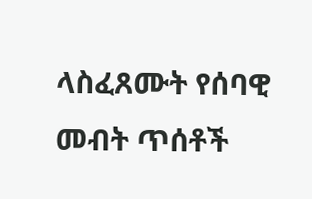ላስፈጸሙት የሰባዊ መብት ጥሰቶች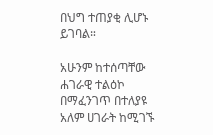በህግ ተጠያቂ ሊሆኑ ይገባል።

አሁንም ከተሰጣቸው ሐገራዊ ተልዕኮ በማፈንገጥ በተለያዩ አለም ሀገራት ከሚገኙ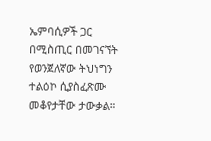ኤምባሲዎች ጋር በሚስጢር በመገናኘት የወንጀለኛው ትህነግን ተልዕኮ ሲያስፈጽሙ መቆየታቸው ታውቃል።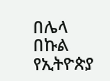በሌላ በኩል የኢትዮጵያ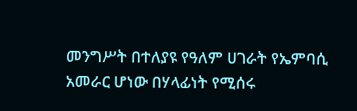መንግሥት በተለያዩ የዓለም ሀገራት የኤምባሲ አመራር ሆነው በሃላፊነት የሚሰሩ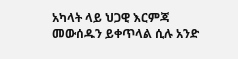አካላት ላይ ህጋዊ እርምጃ መውሰዱን ይቀጥላል ሲሉ አንድ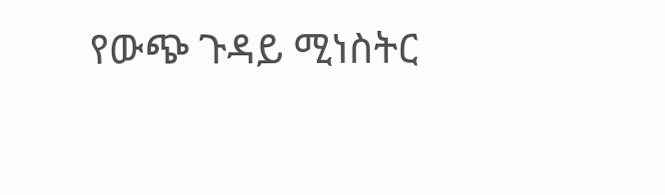የውጭ ጉዳይ ሚነስትር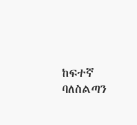ከፍተኛ ባለስልጣን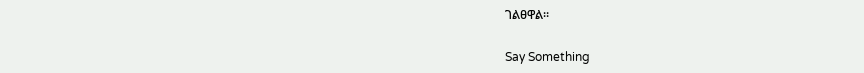ገልፀዋል።

Say Something